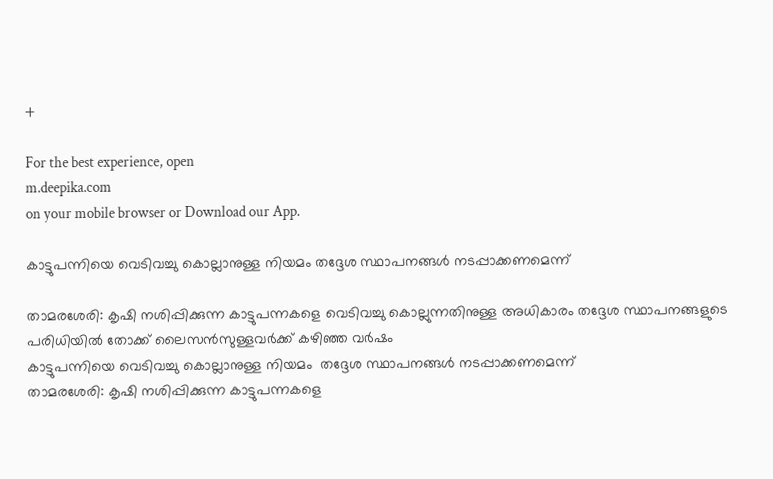+

For the best experience, open
m.deepika.com
on your mobile browser or Download our App.

കാട്ടുപന്നിയെ വെടിവച്ചു കൊല്ലാനുള്ള നിയമം തദ്ദേശ സ്ഥാപനങ്ങള്‍ നടപ്പാക്കണമെന്ന്

താമരശേരി: കൃഷി നശിപ്പിക്കുന്ന കാട്ടുപന്നകളെ വെടിവച്ചു കൊല്ലുന്നതിനുള്ള അധികാരം തദ്ദേശ സ്ഥാപനങ്ങളുടെ പരിധിയില്‍ തോക്ക് ലൈസന്‍സുള്ളവര്‍ക്ക് കഴിഞ്ഞ വര്‍ഷം
കാട്ടുപന്നിയെ വെടിവച്ചു കൊല്ലാനുള്ള നിയമം  തദ്ദേശ സ്ഥാപനങ്ങള്‍ നടപ്പാക്കണമെന്ന്
താമരശേരി: കൃഷി നശിപ്പിക്കുന്ന കാട്ടുപന്നകളെ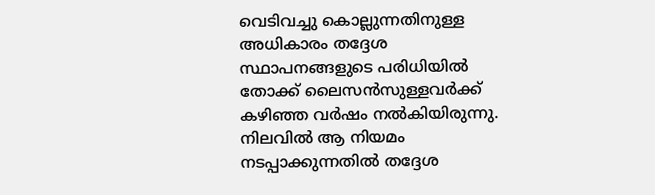വെടിവച്ചു കൊല്ലുന്നതിനുള്ള അധികാരം തദ്ദേശ സ്ഥാപനങ്ങളുടെ പരിധിയില്‍ തോക്ക് ലൈസന്‍സുള്ളവര്‍ക്ക് കഴിഞ്ഞ വര്‍ഷം നല്‍കിയിരുന്നു. നിലവില്‍ ആ നിയമം നടപ്പാക്കുന്നതില്‍ തദ്ദേശ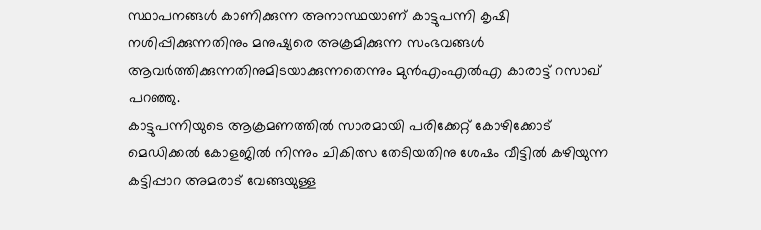സ്ഥാപനങ്ങള്‍ കാണിക്കുന്ന അനാസ്ഥയാണ് കാട്ടുപന്നി കൃഷി നശിപ്പിക്കുന്നതിനും മനുഷ്യരെ അക്രമിക്കുന്ന സംഭവങ്ങള്‍ ആവര്‍ത്തിക്കുന്നതിനുമിടയാക്കുന്നതെന്നും മുന്‍എംഎല്‍എ കാരാട്ട് റസാഖ് പറഞ്ഞു.
കാട്ടുപന്നിയുടെ ആക്രമണത്തില്‍ സാരമായി പരിക്കേറ്റ് കോഴിക്കോട് മെഡിക്കല്‍ കോളജില്‍ നിന്നും ചികിത്സ തേടിയതിനു ശേഷം വീട്ടില്‍ കഴിയുന്ന കട്ടിപ്പാറ അമരാട് വേങ്ങയുള്ള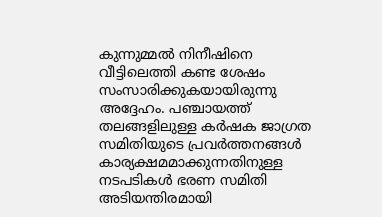കുന്നുമ്മല്‍ നിനീഷിനെ വീട്ടിലെത്തി കണ്ട ശേഷം സംസാരിക്കുകയായിരുന്നു അദ്ദേഹം. പഞ്ചായത്ത് തലങ്ങളിലുള്ള കര്‍ഷക ജാഗ്രത സമിതിയുടെ പ്രവര്‍ത്തനങ്ങള്‍ കാര്യക്ഷമമാക്കുന്നതിനുള്ള നടപടികള്‍ ഭരണ സമിതി അടിയന്തിരമായി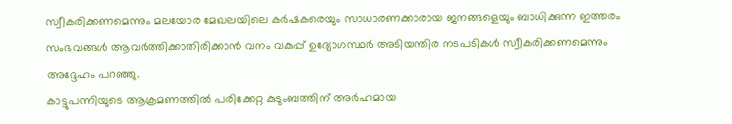സ്വീകരിക്കണമെന്നും മലയോര മേഖലയിലെ കര്‍ഷകരെയും സാധാരണക്കാരായ ജനങ്ങളെയും ബാധിക്കുന്ന ഇത്തരം സംഭവങ്ങള്‍ ആവര്‍ത്തിക്കാതിരിക്കാന്‍ വനം വകുപ്പ് ഉദ്യോഗസ്ഥര്‍ അടിയന്തിര നടപടികള്‍ സ്വീകരിക്കണമെന്നും അദ്ദേഹം പറഞ്ഞു.
കാട്ടുപന്നിയുടെ ആക്രമണത്തില്‍ പരിക്കേറ്റ കുടുംബത്തിന് അര്‍ഹമായ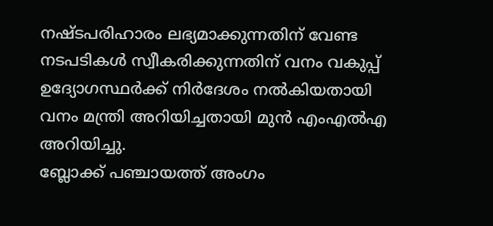നഷ്ടപരിഹാരം ലഭ്യമാക്കുന്നതിന് വേണ്ട നടപടികള്‍ സ്വീകരിക്കുന്നതിന് വനം വകുപ്പ് ഉദ്യോഗസ്ഥര്‍ക്ക് നിര്‍ദേശം നല്‍കിയതായി വനം മന്ത്രി അറിയിച്ചതായി മുന്‍ എംഎല്‍എ അറിയിച്ചു.
ബ്ലോക്ക് പഞ്ചായത്ത് അംഗം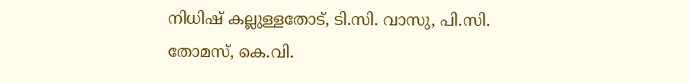നിധിഷ് കല്ലുള്ളതോട്, ടി.സി. വാസു, പി.സി. തോമസ്, കെ.വി.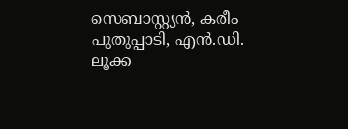സെബാസ്റ്റ്യന്‍, കരീം പുതുപ്പാടി, എന്‍.ഡി. ലൂക്ക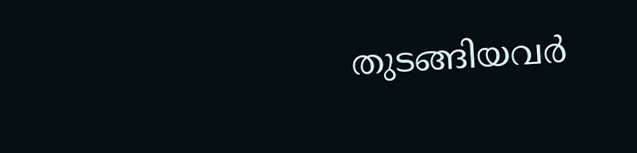തുടങ്ങിയവര്‍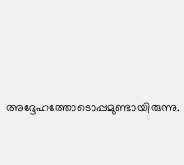അദ്ദേഹത്തോടൊപ്പമുണ്ടായിരുന്നു.